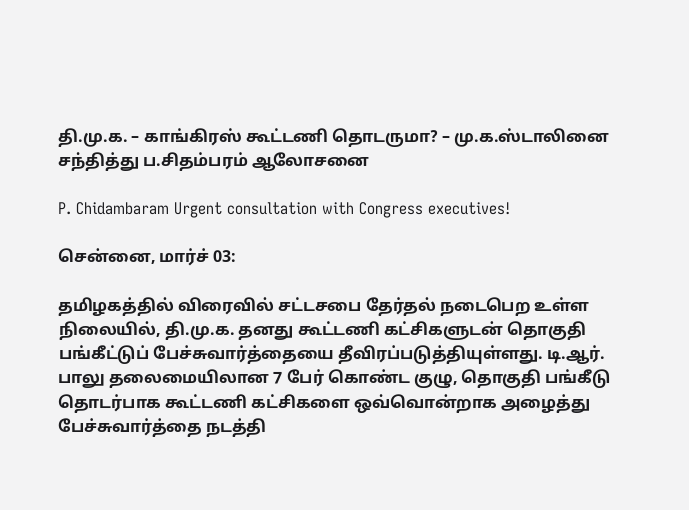தி.மு.க. – காங்கிரஸ் கூட்டணி தொடருமா? – மு.க.ஸ்டாலினை சந்தித்து ப.சிதம்பரம் ஆலோசனை

P. Chidambaram Urgent consultation with Congress executives!

சென்னை, மார்ச் 03:

தமிழகத்தில் விரைவில் சட்டசபை தேர்தல் நடைபெற உள்ள நிலையில், தி.மு.க. தனது கூட்டணி கட்சிகளுடன் தொகுதி பங்கீட்டுப் பேச்சுவார்த்தையை தீவிரப்படுத்தியுள்ளது. டி.ஆர். பாலு தலைமையிலான 7 பேர் கொண்ட குழு, தொகுதி பங்கீடு தொடர்பாக கூட்டணி கட்சிகளை ஒவ்வொன்றாக அழைத்து பேச்சுவார்த்தை நடத்தி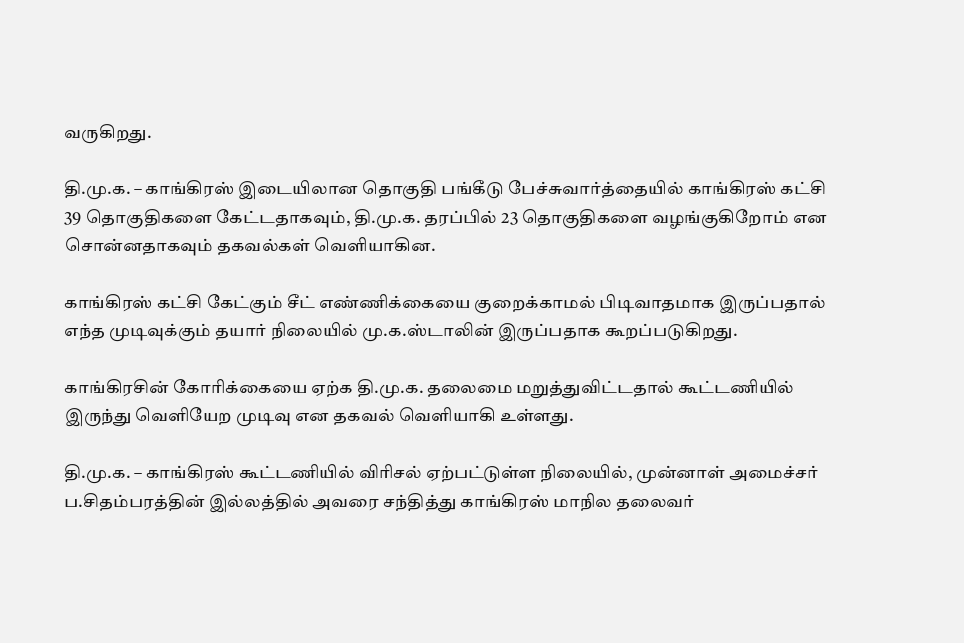வருகிறது.

தி.மு.க. – காங்கிரஸ் இடையிலான தொகுதி பங்கீடு பேச்சுவார்த்தையில் காங்கிரஸ் கட்சி 39 தொகுதிகளை கேட்டதாகவும், தி.மு.க. தரப்பில் 23 தொகுதிகளை வழங்குகிறோம் என சொன்னதாகவும் தகவல்கள் வெளியாகின.

காங்கிரஸ் கட்சி கேட்கும் சீட் எண்ணிக்கையை குறைக்காமல் பிடிவாதமாக இருப்பதால் எந்த முடிவுக்கும் தயார் நிலையில் மு.க.ஸ்டாலின் இருப்பதாக கூறப்படுகிறது.

காங்கிரசின் கோரிக்கையை ஏற்க தி.மு.க. தலைமை மறுத்துவிட்டதால் கூட்டணியில் இருந்து வெளியேற முடிவு என தகவல் வெளியாகி உள்ளது.

தி.மு.க. – காங்கிரஸ் கூட்டணியில் விரிசல் ஏற்பட்டுள்ள நிலையில், முன்னாள் அமைச்சர் ப.சிதம்பரத்தின் இல்லத்தில் அவரை சந்தித்து காங்கிரஸ் மாநில தலைவர்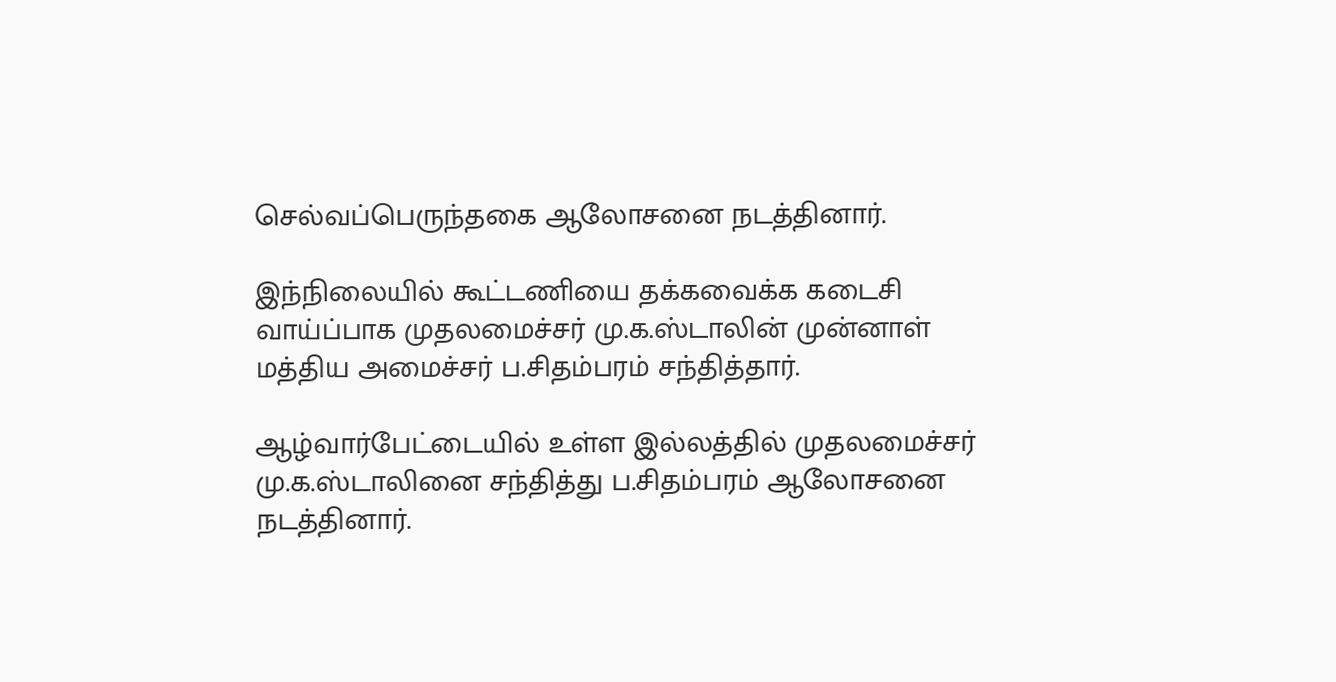செல்வப்பெருந்தகை ஆலோசனை நடத்தினார்.

இந்நிலையில் கூட்டணியை தக்கவைக்க கடைசி வாய்ப்பாக முதலமைச்சர் மு.க.ஸ்டாலின் முன்னாள் மத்திய அமைச்சர் ப.சிதம்பரம் சந்தித்தார்.

ஆழ்வார்பேட்டையில் உள்ள இல்லத்தில் முதலமைச்சர் மு.க.ஸ்டாலினை சந்தித்து ப.சிதம்பரம் ஆலோசனை நடத்தினார்.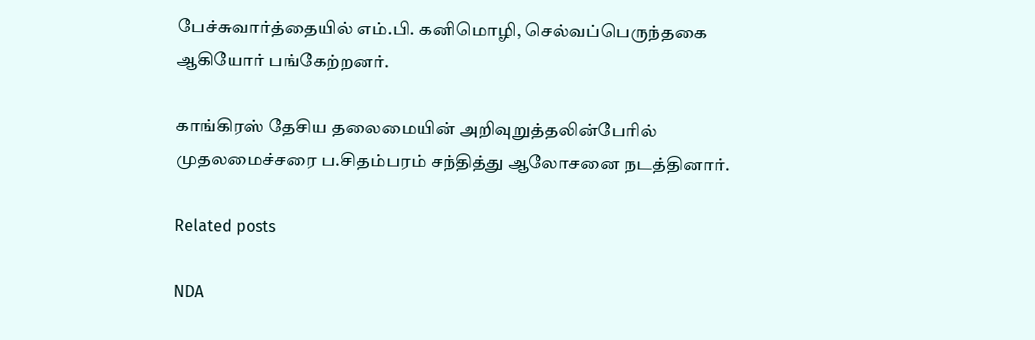பேச்சுவார்த்தையில் எம்.பி. கனிமொழி, செல்வப்பெருந்தகை ஆகியோர் பங்கேற்றனர்.

காங்கிரஸ் தேசிய தலைமையின் அறிவுறுத்தலின்பேரில் முதலமைச்சரை ப.சிதம்பரம் சந்தித்து ஆலோசனை நடத்தினார்.

Related posts

NDA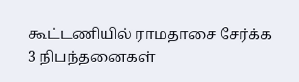கூட்டணியில் ராமதாசை சேர்க்க 3 நிபந்தனைகள்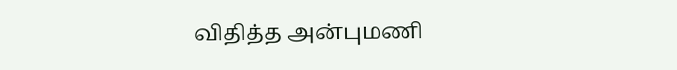விதித்த அன்புமணி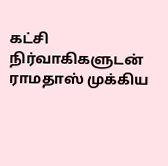கட்சி நிர்வாகிகளுடன் ராமதாஸ் முக்கிய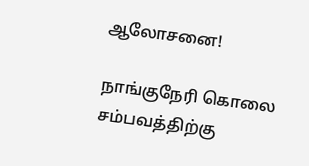ஆலோசனை!

நாங்குநேரி கொலை சம்பவத்திற்கு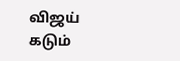விஜய் கடும்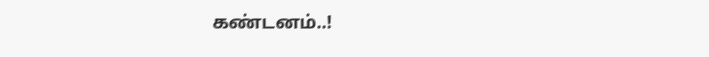கண்டனம்..!